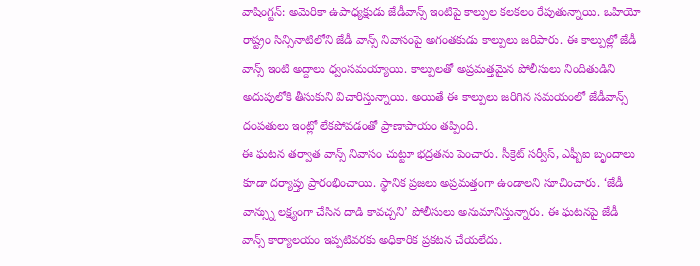వాషింగ్టన్: అమెరికా ఉపాధ్యక్షుడు జేడీవాన్స్ ఇంటిపై కాల్పుల కలకలం రేపుతున్నాయి. ఒహియో రాష్ట్రం సిన్సినాటిలోని జేడీ వాన్స్ నివాసంపై అగంతకుడు కాల్పులు జరిపారు. ఈ కాల్పుల్లో జేడీ వాన్స్ ఇంటి అద్దాలు ధ్వంసమయ్యాయి. కాల్పులతో అప్రమత్తమైన పోలీసులు నిందితుడిని అదుపులోకి తీసుకుని విచారిస్తున్నాయి. అయితే ఈ కాల్పులు జరిగిన సమయంలో జేడీవాన్స్ దంపతులు ఇంట్లో లేకపోవడంతో ప్రాణాపాయం తప్పింది.
ఈ ఘటన తర్వాత వాన్స్ నివాసం చుట్టూ భద్రతను పెంచారు. సీక్రెట్ సర్వీస్, ఎఫ్బీఐ బృందాలు కూడా దర్యాప్తు ప్రారంభించాయి. స్థానిక ప్రజలు అప్రమత్తంగా ఉండాలని సూచించారు. ‘జేడీ వాన్స్ను లక్ష్యంగా చేసిన దాడి కావచ్చని’ పోలీసులు అనుమానిస్తున్నారు. ఈ ఘటనపై జేడీ వాన్స్ కార్యాలయం ఇప్పటివరకు అధికారిక ప్రకటన చేయలేదు.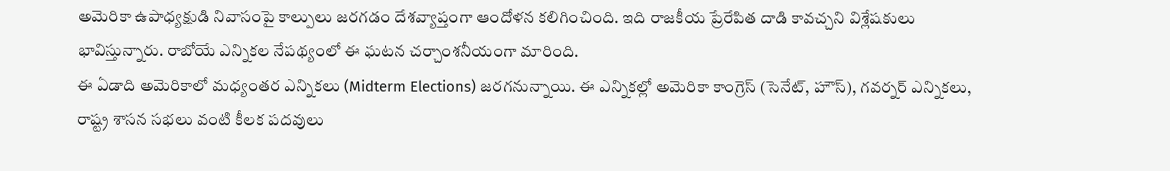అమెరికా ఉపాధ్యక్షుడి నివాసంపై కాల్పులు జరగడం దేశవ్యాప్తంగా ఆందోళన కలిగించింది. ఇది రాజకీయ ప్రేరేపిత దాడి కావచ్చని విశ్లేషకులు భావిస్తున్నారు. రాబోయే ఎన్నికల నేపథ్యంలో ఈ ఘటన చర్చాంశనీయంగా మారింది.
ఈ ఏడాది అమెరికాలో మధ్యంతర ఎన్నికలు (Midterm Elections) జరగనున్నాయి. ఈ ఎన్నికల్లో అమెరికా కాంగ్రెస్ (సెనేట్, హౌస్), గవర్నర్ ఎన్నికలు, రాష్ట్ర శాసన సభలు వంటి కీలక పదవులు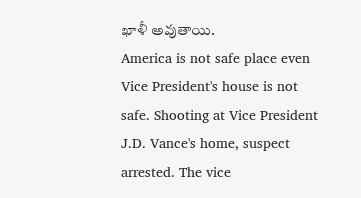ఖాళీ అవుతాయి.
America is not safe place even Vice President's house is not safe. Shooting at Vice President J.D. Vance's home, suspect arrested. The vice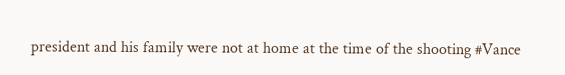president and his family were not at home at the time of the shooting #Vance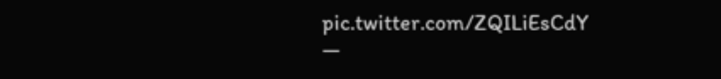pic.twitter.com/ZQILiEsCdY
—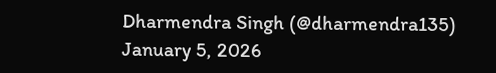Dharmendra Singh (@dharmendra135) January 5, 2026